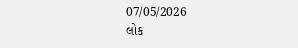07/05/2026
લોક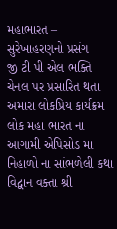મહાભારત – સુરેખાહરણનો પ્રસંગ
જી ટી પી એલ ભક્તિ ચેનલ પર પ્રસારિત થતા અમારા લોકપ્રિય કાર્યક્રમ લોક મહા ભારત ના આગામી એપિસોડ મા નિહાળો ના સાંભળેલી કથા
વિદ્વાન વક્તા શ્રી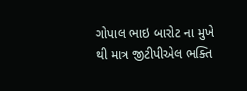ગોપાલ ભાઇ બારોટ ના મુખે થી માત્ર જીટીપીએલ ભક્તિ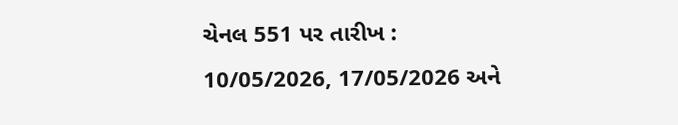ચેનલ 551 પર તારીખ : 10/05/2026, 17/05/2026 અને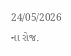24/05/2026 ના રોજ.